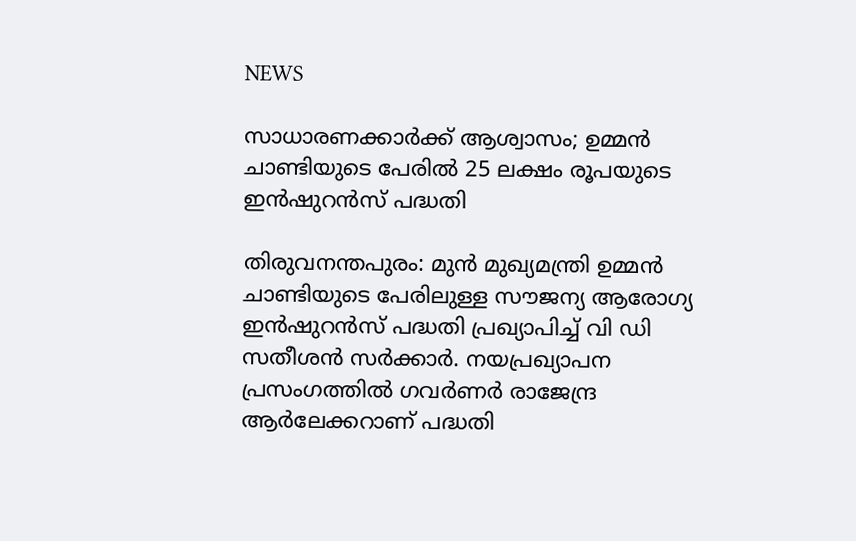NEWS

സാധാരണക്കാർക്ക് ആശ്വാസം; ഉമ്മൻ ചാണ്ടിയുടെ പേരിൽ 25 ലക്ഷം രൂപയുടെ ഇൻഷുറൻസ് പദ്ധതി

തിരുവനന്തപുരം: മുൻ മുഖ്യമന്ത്രി ഉമ്മൻ ചാണ്ടിയുടെ പേരിലുള്ള സൗജന്യ ആരോഗ്യ ഇൻഷുറൻസ് പദ്ധതി പ്രഖ്യാപിച്ച് വി ഡി സതീശൻ സർക്കാർ. നയപ്രഖ്യാപന പ്രസംഗത്തിൽ ഗവർണർ രാജേന്ദ്ര ആർലേക്കറാണ് പദ്ധതി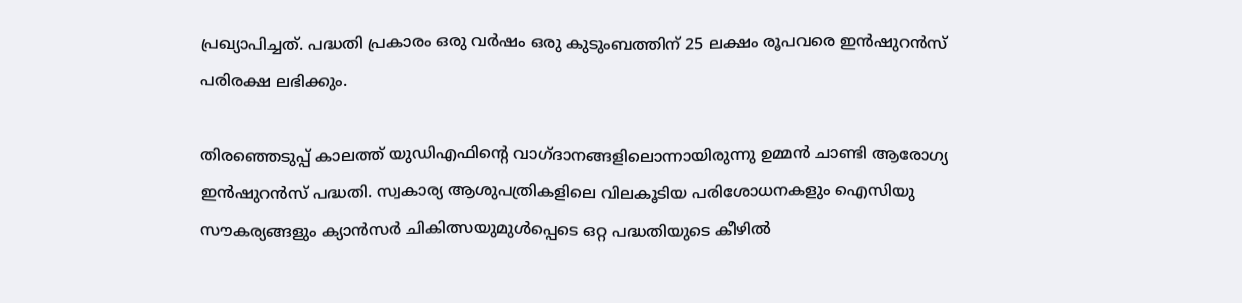പ്രഖ്യാപിച്ചത്. പദ്ധതി പ്രകാരം ഒരു വർഷം ഒരു കുടുംബത്തിന് 25 ലക്ഷം രൂപവരെ ഇൻഷുറൻസ് പരിരക്ഷ ലഭിക്കും.

തിരഞ്ഞെടുപ്പ് കാലത്ത് യുഡിഎഫിന്റെ വാഗ്ദാനങ്ങളിലൊന്നായിരുന്നു ഉമ്മൻ ചാണ്ടി ആരോഗ്യ ഇൻഷുറൻസ് പദ്ധതി. സ്വകാര്യ ആശുപത്രികളിലെ വിലകൂടിയ പരിശോധനകളും ഐസിയു സൗകര്യങ്ങളും ക്യാൻസർ ചികിത്സയുമുൾപ്പെടെ ഒറ്റ പദ്ധതിയുടെ കീഴിൽ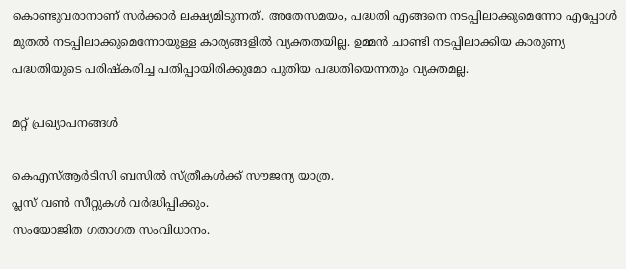കൊണ്ടുവരാനാണ് സർക്കാർ ലക്ഷ്യമിടുന്നത്. അതേസമയം, പദ്ധതി എങ്ങനെ നടപ്പിലാക്കുമെന്നോ എപ്പോൾ മുതൽ നടപ്പിലാക്കുമെന്നോയുള്ള കാര്യങ്ങളിൽ വ്യക്തതയില്ല. ഉമ്മൻ ചാണ്ടി നടപ്പിലാക്കിയ കാരുണ്യ പദ്ധതിയുടെ പരിഷ്‌കരിച്ച പതിപ്പായിരിക്കുമോ പുതിയ പദ്ധതിയെന്നതും വ്യക്തമല്ല.

മറ്റ് പ്രഖ്യാപനങ്ങൾ

കെഎസ്ആർടിസി ബസിൽ സ്ത്രീകൾക്ക് സൗജന്യ യാത്ര.
പ്ലസ് വൺ സീറ്റുകൾ വർദ്ധിപ്പിക്കും.
സംയോജിത ഗതാഗത സംവിധാനം.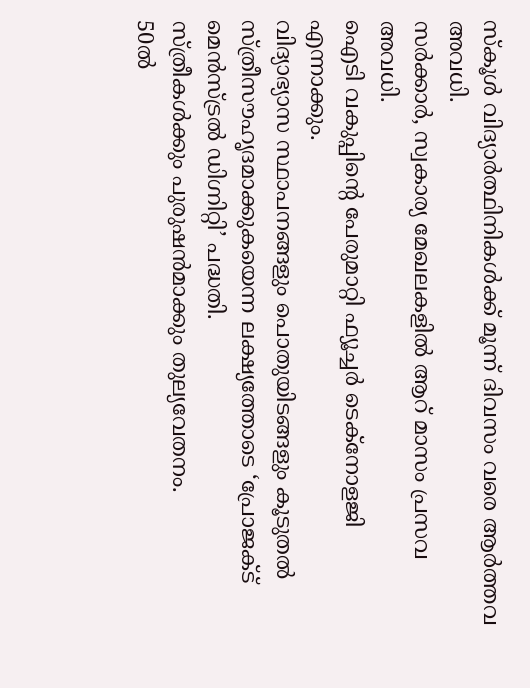സ്കൂൾ വിദ്യാർത്ഥിനികൾക്ക് മൂന്ന് ദിവസം വരെ ആർത്തവ അവധി.
സർക്കാർ, സ്വകാര്യ മേഖലകളിൽ ആറ് മാസം പ്രസവ അവധി.
ഐടി വകുപ്പിന്റെ പേരുമാറ്റി ഫ്യൂച്ചർ‌ ടെക്നോളജി എന്നാക്കും.
വിദ്യാഭ്യാസ സ്ഥാപനങ്ങളും പൊതുയിടങ്ങളും കൂടുതൽ സ്ത്രീസൗഹൃദമാക്കുകയെന്ന ലക്ഷ്യത്തോടെ ‘പ്രോജക്ട് മെൻസ്ട്രൽ ഡിഗ്നിറ്റി’ പദ്ധതി.
സ്ത്രീകൾക്കും പുരുഷൻമാ‌ക്കും തുല്യവേതനം.
50ൽ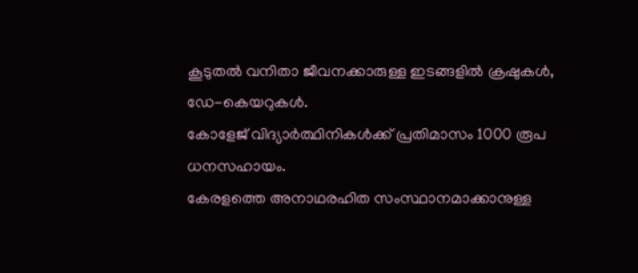കൂടുതൽ വനിതാ ജീവനക്കാരുള്ള ഇടങ്ങളിൽ ക്രഷുകൾ, ഡേ-കെയറുകൾ.
കോളേജ് വിദ്യാർത്ഥിനികൾക്ക് പ്രതിമാസം 1000 രൂപ ധനസഹായം.
കേരളത്തെ അനാഥരഹിത സംസ്ഥാനമാക്കാനുള്ള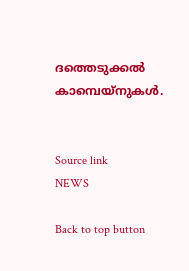ദത്തെടുക്കൽ കാമ്പെയ്‌നുകൾ.


Source link
NEWS

Back to top button